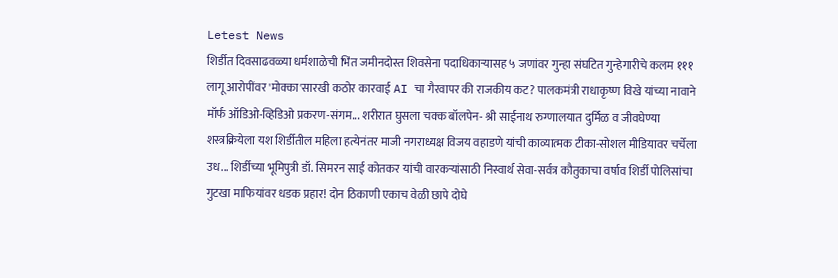Letest News
शिर्डीत दिवसाढवळ्या धर्मशाळेची भिंत जमीनदोस्त शिवसेना पदाधिकाऱ्यासह ५ जणांवर गुन्हा संघटित गुन्हेगारीचे कलम १११ लागू आरोपींवर 'मोक्का'सारखी कठोर कारवाई AI चा गैरवापर की राजकीय कट? पालकमंत्री राधाकृष्ण विखे यांच्या नावाने मॉर्फ ऑडिओ-व्हिडिओ प्रकरण-संगम... शरीरात घुसला चक्क बॉलपेन- श्री साईनाथ रुग्णालयात दुर्मिळ व जीवघेण्या शस्त्रक्रियेला यश शिर्डीतील महिला हत्येनंतर माजी नगराध्यक्ष विजय वहाडणे यांची काव्यात्मक टीका-सोशल मीडियावर चर्चेला उध... शिर्डीच्या भूमिपुत्री डॉ. सिमरन साई कोतकर यांची वारकऱ्यांसाठी निस्वार्थ सेवा-सर्वत्र कौतुकाचा वर्षाव शिर्डी पोलिसांचा गुटखा माफियांवर धडक प्रहार! दोन ठिकाणी एकाच वेळी छापे दोघे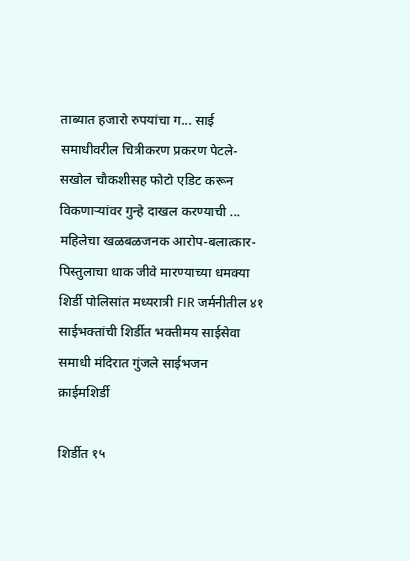ताब्यात हजारो रुपयांचा ग... साई समाधीवरील चित्रीकरण प्रकरण पेटले- सखोल चौकशीसह फोटो एडिट करून विकणाऱ्यांवर गुन्हे दाखल करण्याची ... महिलेचा खळबळजनक आरोप-बलात्कार-पिस्तुलाचा धाक जीवे मारण्याच्या धमक्या शिर्डी पोलिसांत मध्यरात्री FIR जर्मनीतील ४१ साईभक्तांची शिर्डीत भक्तीमय साईसेवा समाधी मंदिरात गुंजले साईभजन
क्राईमशिर्डी

शिर्डीत १५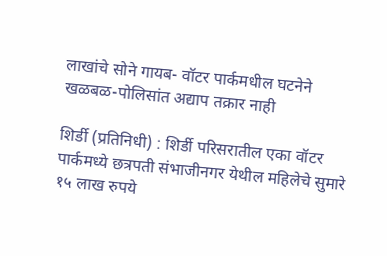लाखांचे सोने गायब- वॉटर पार्कमधील घटनेने खळबळ-पोलिसांत अद्याप तक्रार नाही

शिर्डी (प्रतिनिधी) : शिर्डी परिसरातील एका वॉटर पार्कमध्ये छत्रपती संभाजीनगर येथील महिलेचे सुमारे १५ लाख रुपये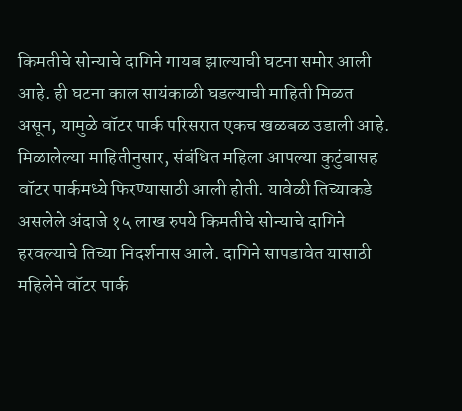किमतीचे सोन्याचे दागिने गायब झाल्याची घटना समोर आली आहे. ही घटना काल सायंकाळी घडल्याची माहिती मिळत असून, यामुळे वॉटर पार्क परिसरात एकच खळबळ उडाली आहे.
मिळालेल्या माहितीनुसार, संबंधित महिला आपल्या कुटुंबासह वॉटर पार्कमध्ये फिरण्यासाठी आली होती. यावेळी तिच्याकडे असलेले अंदाजे १५ लाख रुपये किमतीचे सोन्याचे दागिने हरवल्याचे तिच्या निदर्शनास आले. दागिने सापडावेत यासाठी महिलेने वॉटर पार्क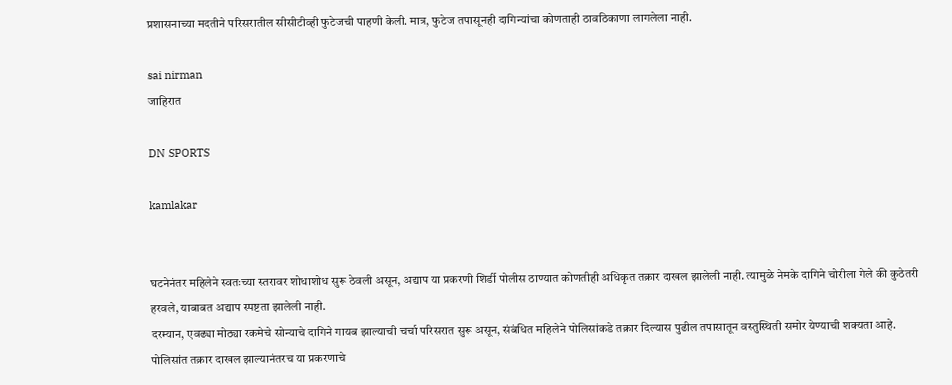प्रशासनाच्या मदतीने परिसरातील सीसीटीव्ही फुटेजची पाहणी केली. मात्र, फुटेज तपासूनही दागिन्यांचा कोणताही ठावठिकाणा लागलेला नाही.

sai nirman
जाहिरात

DN SPORTS

kamlakar


घटनेनंतर महिलेने स्वतःच्या स्तरावर शोधाशोध सुरू ठेवली असून, अद्याप या प्रकरणी शिर्डी पोलीस ठाण्यात कोणतीही अधिकृत तक्रार दाखल झालेली नाही. त्यामुळे नेमके दागिने चोरीला गेले की कुठेतरी हरवले, याबाबत अद्याप स्पष्टता झालेली नाही.
दरम्यान, एवढ्या मोठ्या रकमेचे सोन्याचे दागिने गायब झाल्याची चर्चा परिसरात सुरू असून, संबंधित महिलेने पोलिसांकडे तक्रार दिल्यास पुढील तपासातून वस्तुस्थिती समोर येण्याची शक्यता आहे. पोलिसांत तक्रार दाखल झाल्यानंतरच या प्रकरणाचे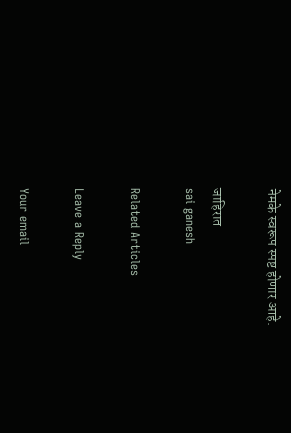नेमके स्वरूप स्पष्ट होणार आहे.

जाहिरात
sai ganesh

Related Articles

Leave a Reply

Your email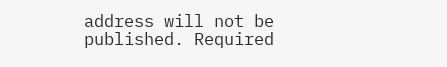address will not be published. Required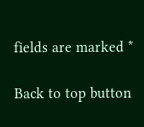fields are marked *

Back to top button